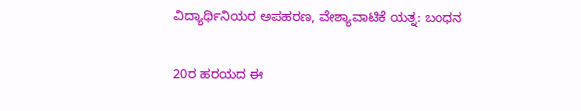ವಿದ್ಯಾರ್ಥಿನಿಯರ ಅಪಹರಣ, ವೇಶ್ಯಾವಾಟಿಕೆ ಯತ್ನ: ಬಂಧನ

20ರ ಹರಯದ ಈ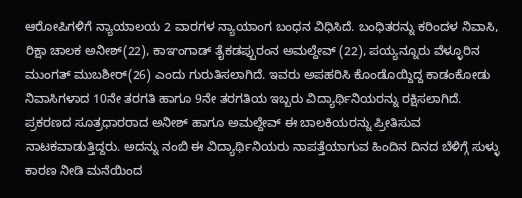ಆರೋಪಿಗಳಿಗೆ ನ್ಯಾಯಾಲಯ 2 ವಾರಗಳ ನ್ಯಾಯಾಂಗ ಬಂಧನ ವಿಧಿಸಿದೆ. ಬಂಧಿತರನ್ನು ಕರಿಂದಳ ನಿವಾಸಿ, ರಿಕ್ಷಾ ಚಾಲಕ ಅನೀಶ್(22), ಕಾಞಂಗಾಡ್ ತೈಕಡಪ್ಪುರಂನ ಅಮಲ್ದೇವ್ (22), ಪಯ್ಯನ್ನೂರು ವೆಳ್ಳೂರಿನ ಮುಂಗತ್ ಮುಬಶೀರ್(26) ಎಂದು ಗುರುತಿಸಲಾಗಿದೆ. ಇವರು ಅಪಹರಿಸಿ ಕೊಂಡೊಯ್ದಿದ್ದ ಕಾಡಂಕೋಡು ನಿವಾಸಿಗಳಾದ 10ನೇ ತರಗತಿ ಹಾಗೂ 9ನೇ ತರಗತಿಯ ಇಬ್ಬರು ವಿದ್ಯಾರ್ಥಿನಿಯರನ್ನು ರಕ್ಷಿಸಲಾಗಿದೆ.
ಪ್ರಕರಣದ ಸೂತ್ರಧಾರರಾದ ಅನೀಶ್ ಹಾಗೂ ಅಮಲ್ದೇವ್ ಈ ಬಾಲಕಿಯರನ್ನು ಪ್ರೀತಿಸುವ ನಾಟಕವಾಡುತ್ತಿದ್ದರು. ಅದನ್ನು ನಂಬಿ ಈ ವಿದ್ಯಾರ್ಥಿನಿಯರು ನಾಪತ್ತೆಯಾಗುವ ಹಿಂದಿನ ದಿನದ ಬೆಳಿಗ್ಗೆ ಸುಳ್ಳು ಕಾರಣ ನೀಡಿ ಮನೆಯಿಂದ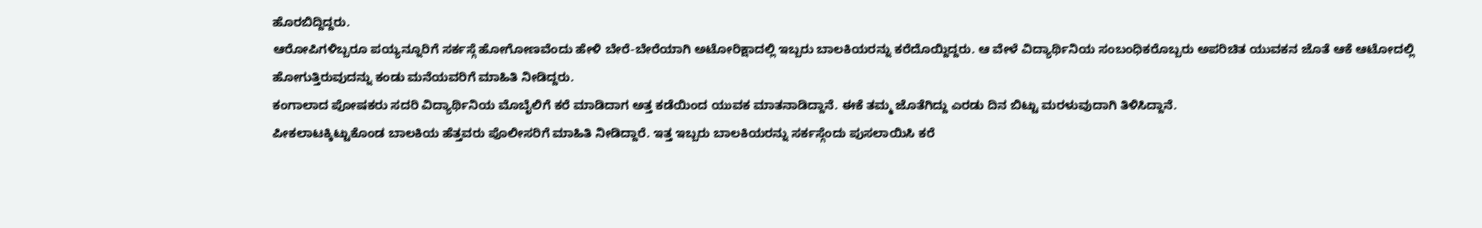ಹೊರಬಿದ್ದಿದ್ದರು.
ಆರೋಪಿಗಳಿಬ್ಬರೂ ಪಯ್ಯನ್ನೂರಿಗೆ ಸರ್ಕಸ್ಗೆ ಹೋಗೋಣವೆಂದು ಹೇಳಿ ಬೇರೆ-ಬೇರೆಯಾಗಿ ಅಟೋರಿಕ್ಷಾದಲ್ಲಿ ಇಬ್ಬರು ಬಾಲಕಿಯರನ್ನು ಕರೆದೊಯ್ದಿದ್ದರು. ಆ ವೇಳೆ ವಿದ್ಯಾರ್ಥಿನಿಯ ಸಂಬಂಧಿಕರೊಬ್ಬರು ಅಪರಿಚಿತ ಯುವಕನ ಜೊತೆ ಆಕೆ ಆಟೋದಲ್ಲಿ ಹೋಗುತ್ತಿರುವುದನ್ನು ಕಂಡು ಮನೆಯವರಿಗೆ ಮಾಹಿತಿ ನೀಡಿದ್ದರು.
ಕಂಗಾಲಾದ ಪೋಷಕರು ಸದರಿ ವಿದ್ಯಾರ್ಥಿನಿಯ ಮೊಬೈಲಿಗೆ ಕರೆ ಮಾಡಿದಾಗ ಅತ್ತ ಕಡೆಯಿಂದ ಯುವಕ ಮಾತನಾಡಿದ್ದಾನೆ. ಈಕೆ ತಮ್ಮ ಜೊತೆಗಿದ್ದು ಎರಡು ದಿನ ಬಿಟ್ಟು ಮರಳುವುದಾಗಿ ತಿಳಿಸಿದ್ದಾನೆ.
ಪೀಕಲಾಟಕ್ಕಿಟ್ಟುಕೊಂಡ ಬಾಲಕಿಯ ಹೆತ್ತವರು ಪೊಲೀಸರಿಗೆ ಮಾಹಿತಿ ನೀಡಿದ್ದಾರೆ. ಇತ್ತ ಇಬ್ಬರು ಬಾಲಕಿಯರನ್ನು ಸರ್ಕಸ್ಗೆಂದು ಪುಸಲಾಯಿಸಿ ಕರೆ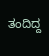ತಂದಿದ್ದ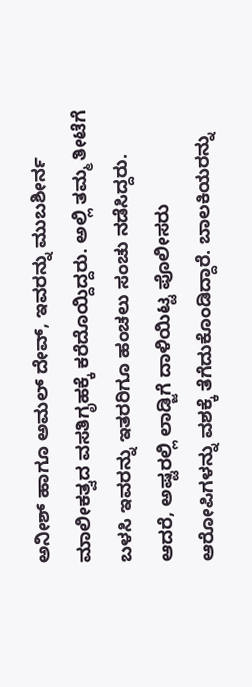ಅನೀಶ್ ಹಾಗೂ ಅಮಲ್ ದೇವ್, ಇವರನ್ನು ಮುಬಶೀರ್ನ ಮಾಲೀಕತ್ವದ ವಸತಿಗೃಹಕ್ಕೆ ಕರೆದೊಯ್ದಿದ್ದರು. ಅಲ್ಲಿ ತಮ್ಮ ತೀಟೆಗೆ ಬಳಸಿ ಇವರನ್ನು ಇತರರಿಗೂ ಹಂಚಲು ಸಂಚು ನಡೆಸಿದ್ದರು.
ಆದರೆ, ಅಷ್ಟರಲ್ಲಿ ಲಾಡ್ಜಿಗೆ ದಾಳಿಯಿಟ್ಟ ಪೊಲೀಸರು ಆರೋಪಿಗಳನ್ನು ವಶಕ್ಕೆ ತೆಗೆದುಕೊಂಡಿದ್ದಾರೆ. ಬಾಲಕಿಯರನ್ನು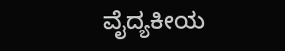ವೈದ್ಯಕೀಯ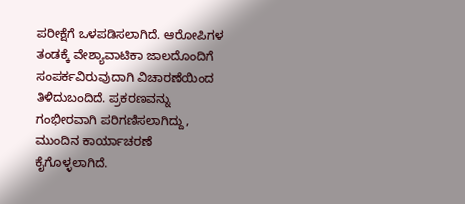ಪರೀಕ್ಷೆಗೆ ಒಳಪಡಿಸಲಾಗಿದೆ. ಆರೋಪಿಗಳ ತಂಡಕ್ಕೆ ವೇಶ್ಯಾವಾಟಿಕಾ ಜಾಲದೊಂದಿಗೆ ಸಂಪರ್ಕವಿರುವುದಾಗಿ ವಿಚಾರಣೆಯಿಂದ ತಿಳಿದುಬಂದಿದೆ. ಪ್ರಕರಣವನ್ನು ಗಂಭೀರವಾಗಿ ಪರಿಗಣಿಸಲಾಗಿದ್ದು, ಮುಂದಿನ ಕಾರ್ಯಾಚರಣೆ ಕೈಗೊಳ್ಳಲಾಗಿದೆ.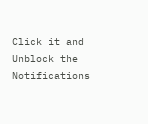Click it and Unblock the Notifications